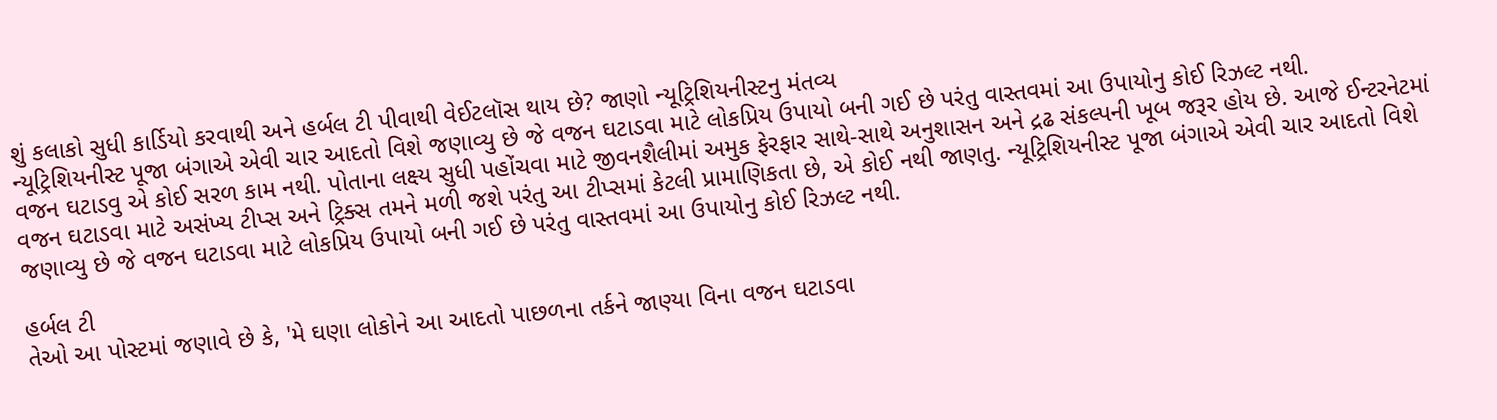શું કલાકો સુધી કાર્ડિયો કરવાથી અને હર્બલ ટી પીવાથી વેઈટલૉસ થાય છે? જાણો ન્યૂટ્રિશિયનીસ્ટનુ મંતવ્ય
ન્યૂટ્રિશિયનીસ્ટ પૂજા બંગાએ એવી ચાર આદતો વિશે જણાવ્યુ છે જે વજન ઘટાડવા માટે લોકપ્રિય ઉપાયો બની ગઈ છે પરંતુ વાસ્તવમાં આ ઉપાયોનુ કોઈ રિઝલ્ટ નથી.
વજન ઘટાડવુ એ કોઈ સરળ કામ નથી. પોતાના લક્ષ્ય સુધી પહોંચવા માટે જીવનશૈલીમાં અમુક ફેરફાર સાથે-સાથે અનુશાસન અને દ્રઢ સંકલ્પની ખૂબ જરૂર હોય છે. આજે ઈન્ટરનેટમાં વજન ઘટાડવા માટે અસંખ્ય ટીપ્સ અને ટ્રિક્સ તમને મળી જશે પરંતુ આ ટીપ્સમાં કેટલી પ્રામાણિકતા છે, એ કોઈ નથી જાણતુ. ન્યૂટ્રિશિયનીસ્ટ પૂજા બંગાએ એવી ચાર આદતો વિશે જણાવ્યુ છે જે વજન ઘટાડવા માટે લોકપ્રિય ઉપાયો બની ગઈ છે પરંતુ વાસ્તવમાં આ ઉપાયોનુ કોઈ રિઝલ્ટ નથી.

હર્બલ ટી
તેઓ આ પોસ્ટમાં જણાવે છે કે, 'મે ઘણા લોકોને આ આદતો પાછળના તર્કને જાણ્યા વિના વજન ઘટાડવા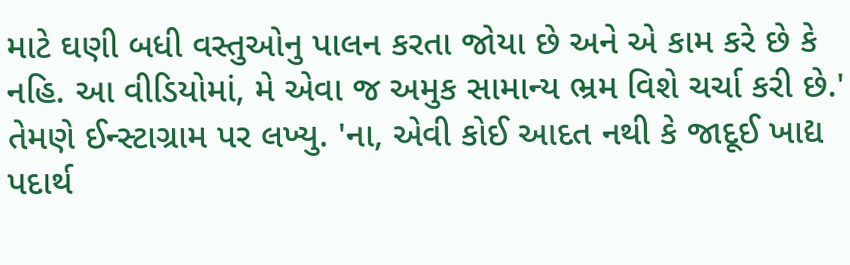માટે ઘણી બધી વસ્તુઓનુ પાલન કરતા જોયા છે અને એ કામ કરે છે કે નહિ. આ વીડિયોમાં, મે એવા જ અમુક સામાન્ય ભ્રમ વિશે ચર્ચા કરી છે.' તેમણે ઈન્સ્ટાગ્રામ પર લખ્યુ. 'ના, એવી કોઈ આદત નથી કે જાદૂઈ ખાદ્ય પદાર્થ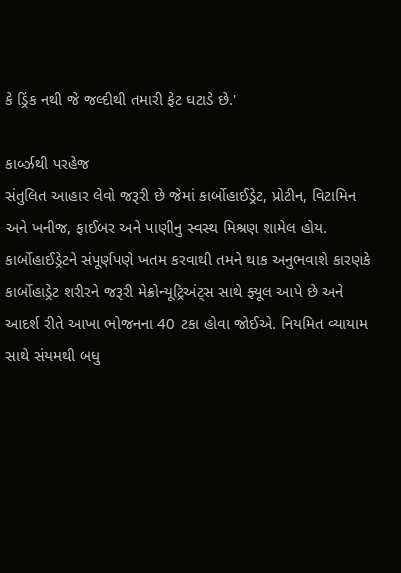કે ડ્રિંક નથી જે જલ્દીથી તમારી ફેટ ઘટાડે છે.'

કાર્બ્ઝથી પરહેજ
સંતુલિત આહાર લેવો જરૂરી છે જેમાં કાર્બોહાઈડ્રેટ, પ્રોટીન, વિટામિન અને ખનીજ, ફાઈબર અને પાણીનુ સ્વસ્થ મિશ્રણ શામેલ હોય. કાર્બોહાઈડ્રેટને સંપૂર્ણપણે ખતમ કરવાથી તમને થાક અનુભવાશે કારણકે કાર્બોહાડ્રેટ શરીરને જરૂરી મેક્રોન્યૂટ્રિઅંટ્સ સાથે ફ્યૂલ આપે છે અને આદર્શ રીતે આખા ભોજનના 40 ટકા હોવા જોઈએ. નિયમિત વ્યાયામ સાથે સંયમથી બધુ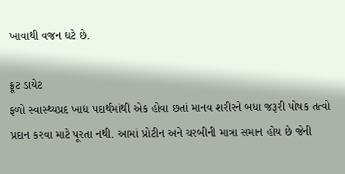ખાવાથી વજન ઘટે છે.

ફ્રૂટ ડાયેટ
ફળો સ્વાસ્થ્યપ્રદ ખાદ્ય પદાર્થમાંથી એક હોવા છતાં માનવ શરીરને બધા જરૂરી પોષક તત્વો પ્રદાન કરવા માટે પૂરતા નથી. આમાં પ્રોટીન અને ચરબીની માત્રા સમાન હોય છે જેની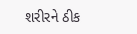શરીરને ઠીક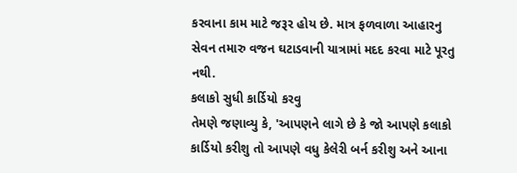કરવાના કામ માટે જરૂર હોય છે. માત્ર ફળવાળા આહારનુ સેવન તમારુ વજન ઘટાડવાની યાત્રામાં મદદ કરવા માટે પૂરતુ નથી.
કલાકો સુધી કાર્ડિયો કરવુ
તેમણે જણાવ્યુ કે, 'આપણને લાગે છે કે જો આપણે કલાકો કાર્ડિયો કરીશુ તો આપણે વધુ કેલેરી બર્ન કરીશુ અને આના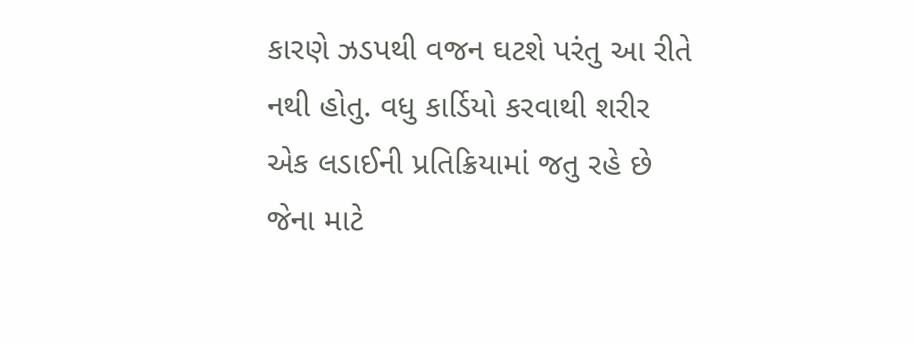કારણે ઝડપથી વજન ઘટશે પરંતુ આ રીતે નથી હોતુ. વધુ કાર્ડિયો કરવાથી શરીર એક લડાઈની પ્રતિક્રિયામાં જતુ રહે છે જેના માટે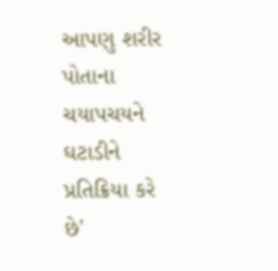આપણુ શરીર પોતાના ચયાપચયને ઘટાડીને પ્રતિક્રિયા કરે છે'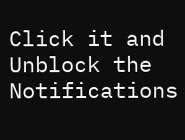Click it and Unblock the Notifications